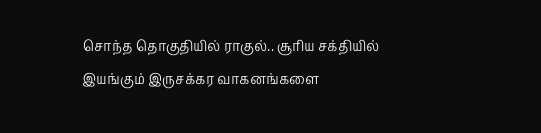சொந்த தொகுதியில் ராகுல்.. சூரிய சக்தியில் இயங்கும் இருசக்கர வாகனங்களை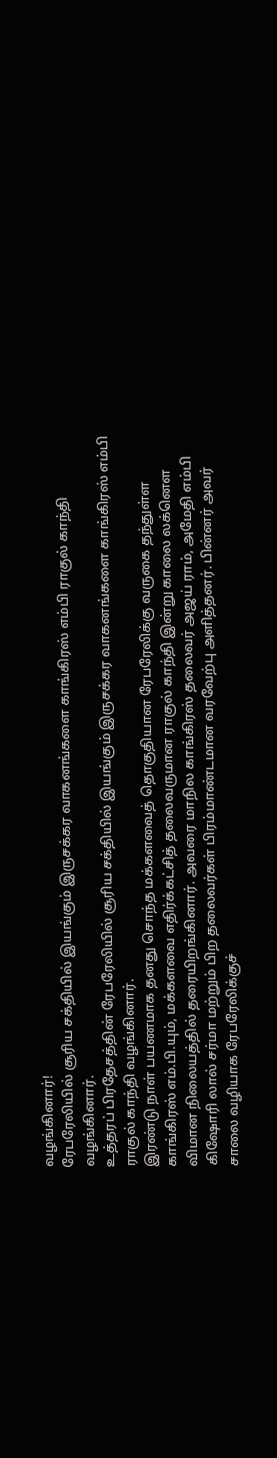வழங்கினார்!
ரேபரேலியில் சூரிய சக்தியில் இயங்கும் இருசக்கர வாகனங்களை காங்கிரஸ் எம்பி ராகுல் காந்தி வழங்கினார்.
உத்தரப் பிரதேசத்தின் ரேபரேலியில் சூரிய சக்தியில் இயங்கும் இருசக்கர வாகனங்களை காங்கிரஸ் எம்பி ராகுல் காந்தி வழங்கினார்.
இரண்டு நாள் பயணமாக தனது சொந்த மக்களவைத் தொகுதியான ரேபரேலிக்கு வருகை தந்துள்ள காங்கிரஸ் எம்.பி.யும், மக்களவை எதிர்க்கட்சித் தலைவருமான ராகுல் காந்தி இன்று காலை லக்னௌ விமான நிலையத்தில் தரையிறங்கினார். அவரை மாநில காங்கிரஸ் தலைவர் அஜய் ராம், அமேதி எம்பி கிஷோரி லால் சர்மா மற்றும் பிற தலைவர்கள் பிரம்மாண்டமான வரவேற்பு அளித்தனர். பின்னர் அவர் சாலை வழியாக ரேபரேலிக்குச்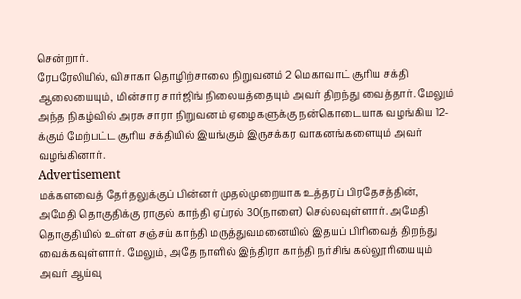சென்றார்.
ரேபரேலியில், விசாகா தொழிற்சாலை நிறுவனம் 2 மெகாவாட் சூரிய சக்தி ஆலையையும், மின்சார சார்ஜிங் நிலையத்தையும் அவர் திறந்து வைத்தார். மேலும் அந்த நிகழ்வில் அரசு சாரா நிறுவனம் ஏழைகளுக்கு நன்கொடையாக வழங்கிய 12-க்கும் மேற்பட்ட சூரிய சக்தியில் இயங்கும் இருசக்கர வாகனங்களையும் அவர் வழங்கினார்.
Advertisement
மக்களவைத் தேர்தலுக்குப் பின்னர் முதல்முறையாக உத்தரப் பிரதேசத்தின், அமேதி தொகுதிக்கு ராகுல் காந்தி ஏப்ரல் 30(நாளை) செல்லவுள்ளார். அமேதி தொகுதியில் உள்ள சஞ்சய் காந்தி மருத்துவமனையில் இதயப் பிரிவைத் திறந்து வைக்கவுள்ளார். மேலும், அதே நாளில் இந்திரா காந்தி நர்சிங் கல்லூரியையும் அவர் ஆய்வு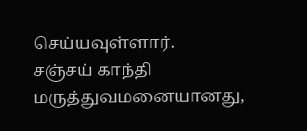செய்யவுள்ளார்.
சஞ்சய் காந்தி மருத்துவமனையானது,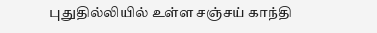புதுதில்லியில் உள்ள சஞ்சய் காந்தி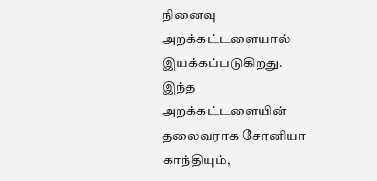நினைவு அறக்கட்டளையால் இயக்கப்படுகிறது. இந்த அறக்கட்டளையின் தலைவராக சோனியா காந்தியும்,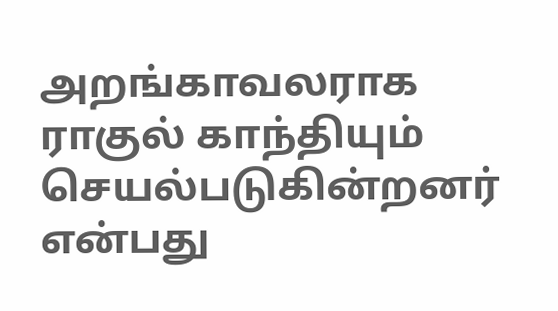அறங்காவலராக ராகுல் காந்தியும் செயல்படுகின்றனர் என்பது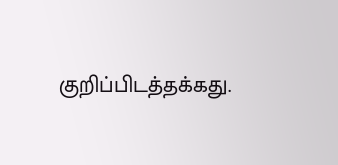குறிப்பிடத்தக்கது.